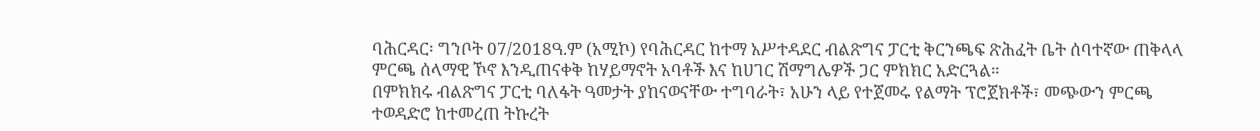ባሕርዳር፡ ግንቦት 07/2018ዓ.ም (አሚኮ) የባሕርዳር ከተማ አሥተዳደር ብልጽግና ፓርቲ ቅርንጫፍ ጽሕፈት ቤት ሰባተኛው ጠቅላላ ምርጫ ሰላማዊ ኾኖ እንዲጠናቀቅ ከሃይማኖት አባቶች እና ከሀገር ሽማግሌዎች ጋር ምክክር አድርጓል።
በምክክሩ ብልጽግና ፓርቲ ባለፋት ዓመታት ያከናወናቸው ተግባራት፣ አሁን ላይ የተጀመሩ የልማት ፕሮጀክቶች፣ መጭውን ምርጫ ተወዳድሮ ከተመረጠ ትኩረት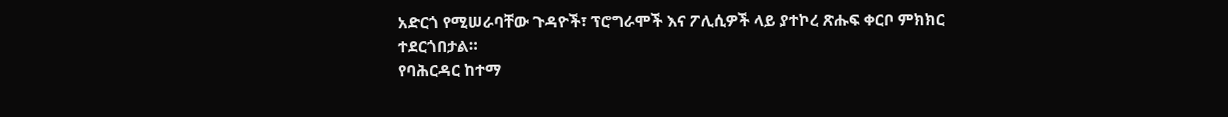አድርጎ የሚሠራባቸው ጉዳዮች፣ ፕሮግራሞች እና ፖሊሲዎች ላይ ያተኮረ ጽሑፍ ቀርቦ ምክክር ተደርጎበታል።
የባሕርዳር ከተማ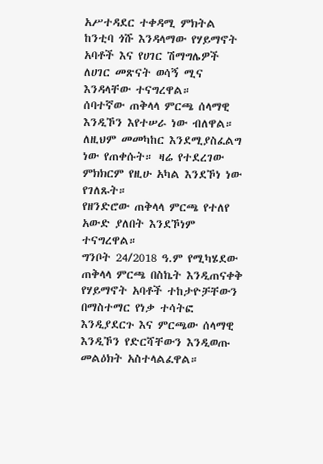አሥተዳደር ተቀዳሚ ምክትል ከንቲባ ጎሹ እንዳላማው የሃይማኖት አባቶች እና የሀገር ሽማግሌዎች ለሀገር መጽናት ወሳኝ ሚና እንዳላቸው ተናግረዋል።
ሰባተኛው ጠቅላላ ምርጫ ሰላማዊ እንዲኾን እየተሠራ ነው ብለዋል። ለዚህም መመካከር እንደሚያስፈልግ ነው የጠቀሱት። ዛሬ የተደረገው ምክክርም የዚሁ አካል እንደኾነ ነው የገለጹት።
የዘንድሮው ጠቅላላ ምርጫ የተለየ አውድ ያለበት እንደኾነም ተናግረዋል።
ግንቦት 24/2018 ዓ.ም የሚካሄደው ጠቅላላ ምርጫ በስኬት እንዲጠናቀቅ የሃይማኖት አባቶች ተከታዮቻቸውን በማስተማር የነቃ ተሳትፎ እንዲያደርጉ እና ምርጫው ሰላማዊ እንዲኾን የድርሻቸውን እንዲወጡ መልዕክት አስተላልፈዋል።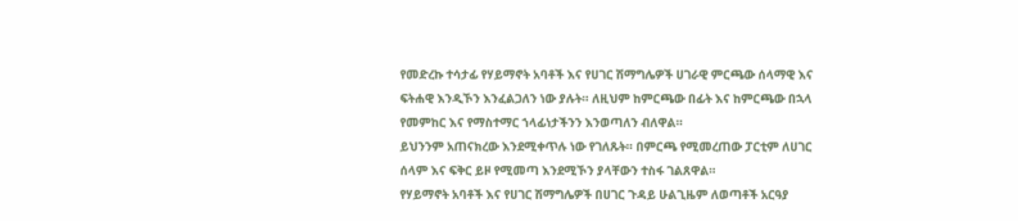የመድረኩ ተሳታፊ የሃይማኖት አባቶች እና የሀገር ሽማግሌዎች ሀገራዊ ምርጫው ሰላማዊ እና ፍትሐዊ እንዲኾን እንፈልጋለን ነው ያሉት። ለዚህም ከምርጫው በፊት እና ከምርጫው በኋላ የመምከር እና የማስተማር ኀላፊነታችንን እንወጣለን ብለዋል።
ይህንንም አጠናክረው እንደሚቀጥሉ ነው የገለጹት። በምርጫ የሚመረጠው ፓርቲም ለሀገር ሰላም እና ፍቅር ይዞ የሚመጣ እንደሚኾን ያላቸውን ተስፋ ገልጸዋል።
የሃይማኖት አባቶች እና የሀገር ሽማግሌዎች በሀገር ጉዳይ ሁልጊዜም ለወጣቶች አርዓያ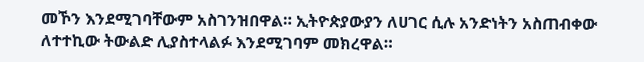መኾን እንደሚገባቸውም አስገንዝበዋል። ኢትዮጵያውያን ለሀገር ሲሉ አንድነትን አስጠብቀው ለተተኪው ትውልድ ሊያስተላልፉ እንደሚገባም መክረዋል።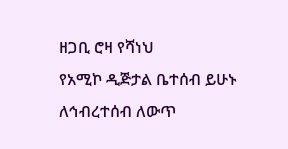ዘጋቢ ሮዛ የሻነህ
የአሚኮ ዲጅታል ቤተሰብ ይሁኑ
ለኅብረተሰብ ለውጥ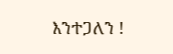እንተጋለን !